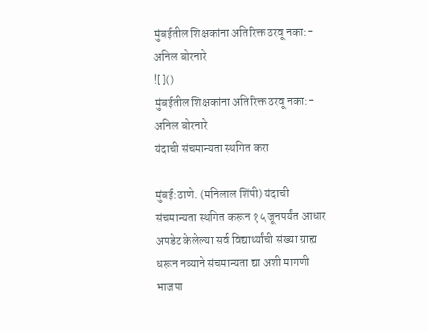मुंबईतील शिक्षकांना अतिरिक्त ठरवू नका:- अनिल बोरनारे
![]()
मुंबईतील शिक्षकांना अतिरिक्त ठरवू नका:- अनिल बोरनारे
यंदाची संचमान्यता स्थगित करा

मुंबई:ठाणे. (मनिलाल शिंपी) यंदाची संचमान्यता स्थगित करून १५ जूनपर्यंत आधार अपडेट केलेल्या सर्व विद्यार्थ्यांची संख्या ग्राह्य धरून नव्याने संचमान्यता द्या अशी मागणी भाजपा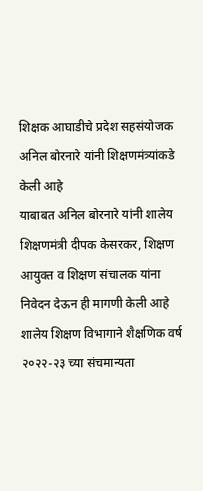शिक्षक आघाडीचे प्रदेश सहसंयोजक अनिल बोरनारे यांनी शिक्षणमंत्र्यांकडे केली आहे
याबाबत अनिल बोरनारे यांनी शालेय शिक्षणमंत्री दीपक केसरकर, शिक्षण आयुक्त व शिक्षण संचालक यांना निवेदन देऊन ही मागणी केली आहे
शालेय शिक्षण विभागाने शैक्षणिक वर्ष २०२२-२३ च्या संचमान्यता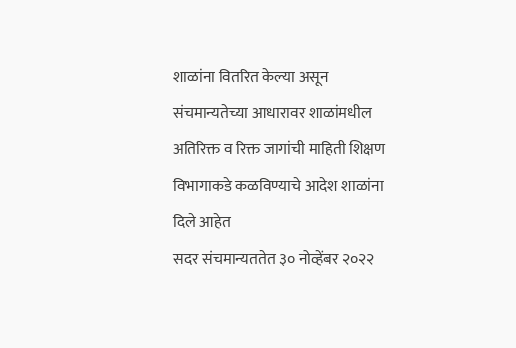शाळांना वितरित केल्या असून संचमान्यतेच्या आधारावर शाळांमधील अतिरिक्त व रिक्त जागांची माहिती शिक्षण विभागाकडे कळविण्याचे आदेश शाळांना दिले आहेत
सदर संचमान्यततेत ३० नोव्हेंबर २०२२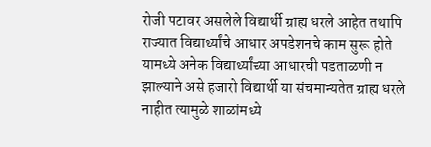रोजी पटावर असलेले विद्यार्थी ग्राह्य धरले आहेत तथापि राज्यात विद्यार्थ्यांचे आधार अपडेशनचे काम सुरू होते यामध्ये अनेक विद्यार्थ्यांच्या आधारची पडताळणी न झाल्याने असे हजारो विद्यार्थी या संचमान्यतेत ग्राह्य धरले नाहीत त्यामुळे शाळांमध्ये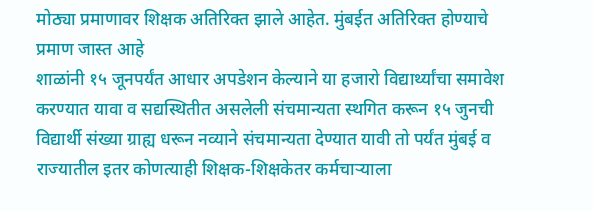मोठ्या प्रमाणावर शिक्षक अतिरिक्त झाले आहेत. मुंबईत अतिरिक्त होण्याचे प्रमाण जास्त आहे
शाळांनी १५ जूनपर्यंत आधार अपडेशन केल्याने या हजारो विद्यार्थ्यांचा समावेश करण्यात यावा व सद्यस्थितीत असलेली संचमान्यता स्थगित करून १५ जुनची विद्यार्थी संख्या ग्राह्य धरून नव्याने संचमान्यता देण्यात यावी तो पर्यंत मुंबई व राज्यातील इतर कोणत्याही शिक्षक-शिक्षकेतर कर्मचाऱ्याला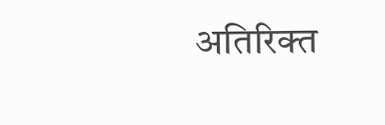अतिरिक्त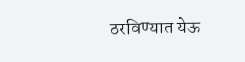ठरविण्यात येऊ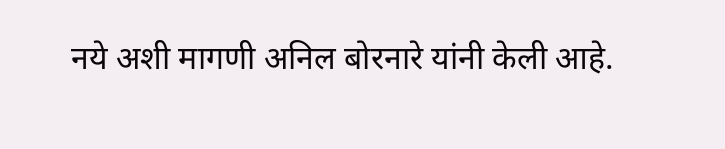नये अशी मागणी अनिल बोरनारे यांनी केली आहे.